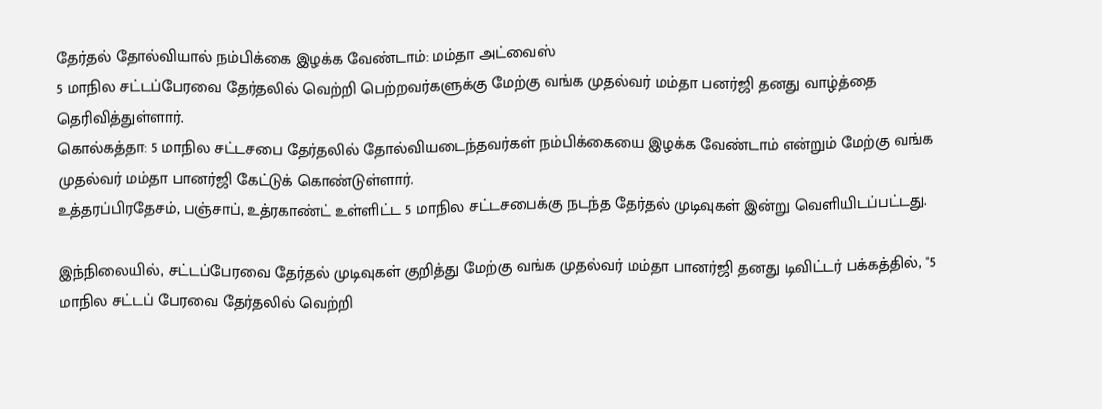தேர்தல் தோல்வியால் நம்பிக்கை இழக்க வேண்டாம்: மம்தா அட்வைஸ்
5 மாநில சட்டப்பேரவை தேர்தலில் வெற்றி பெற்றவர்களுக்கு மேற்கு வங்க முதல்வர் மம்தா பனர்ஜி தனது வாழ்த்தை தெரிவித்துள்ளார்.
கொல்கத்தா: 5 மாநில சட்டசபை தேர்தலில் தோல்வியடைந்தவர்கள் நம்பிக்கையை இழக்க வேண்டாம் என்றும் மேற்கு வங்க முதல்வர் மம்தா பானர்ஜி கேட்டுக் கொண்டுள்ளார்.
உத்தரப்பிரதேசம், பஞ்சாப், உத்ரகாண்ட் உள்ளிட்ட 5 மாநில சட்டசபைக்கு நடந்த தேர்தல் முடிவுகள் இன்று வெளியிடப்பட்டது.

இந்நிலையில், சட்டப்பேரவை தேர்தல் முடிவுகள் குறித்து மேற்கு வங்க முதல்வர் மம்தா பானர்ஜி தனது டிவிட்டர் பக்கத்தில், "5 மாநில சட்டப் பேரவை தேர்தலில் வெற்றி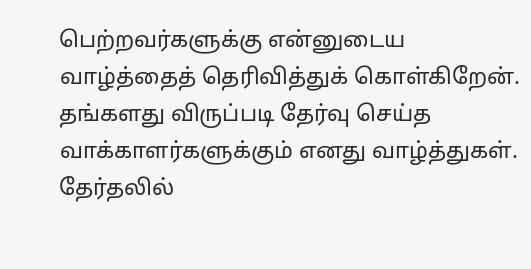பெற்றவர்களுக்கு என்னுடைய வாழ்த்தைத் தெரிவித்துக் கொள்கிறேன். தங்களது விருப்படி தேர்வு செய்த வாக்காளர்களுக்கும் எனது வாழ்த்துகள்.
தேர்தலில்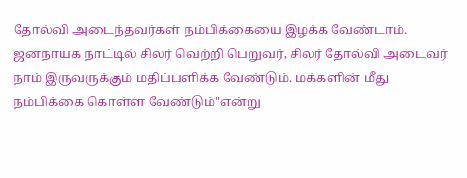தோல்வி அடைந்தவர்கள் நம்பிக்கையை இழக்க வேண்டாம். ஜனநாயக நாட்டில் சிலர் வெற்றி பெறுவர், சிலர் தோல்வி அடைவர் நாம் இருவருக்கும் மதிப்பளிக்க வேண்டும். மக்களின் மீது நம்பிக்கை கொள்ள வேண்டும்"என்று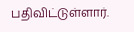பதிவிட்டுள்ளார்.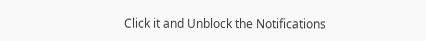Click it and Unblock the Notifications